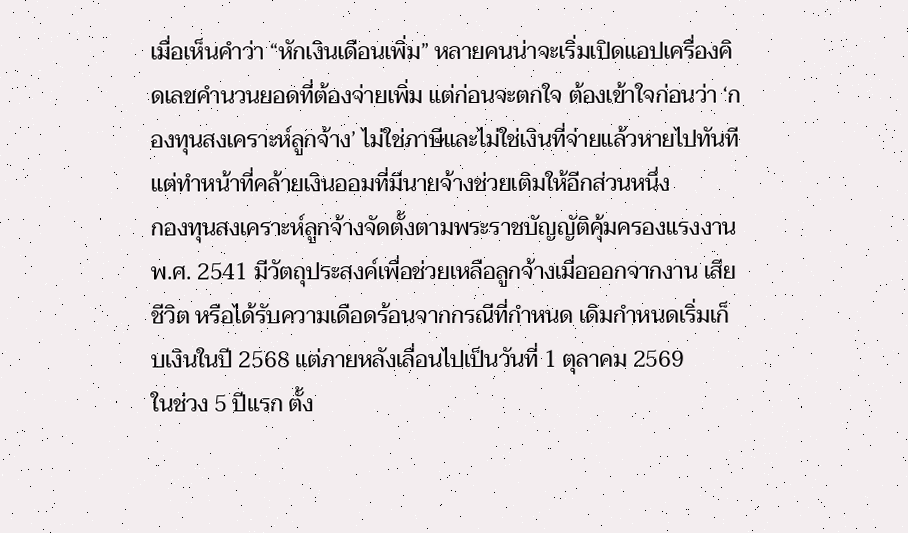เมื่อเห็นคำว่า “หักเงินเดือนเพิ่ม” หลายคนน่าจะเริ่มเปิดแอปเครื่องคิดเลขคำนวนยอดที่ต้องจ่ายเพิ่ม แต่ก่อนจะตกใจ ต้องเข้าใจก่อนว่า ‘กองทุนสงเคราะห์ลูกจ้าง’ ไม่ใช่ภาษีและไม่ใช่เงินที่จ่ายแล้วหายไปทันที แต่ทำหน้าที่คล้ายเงินออมที่มีนายจ้างช่วยเติมให้อีกส่วนหนึ่ง
กองทุนสงเคราะห์ลูกจ้างจัดตั้งตามพระราชบัญญัติคุ้มครองแรงงาน พ.ศ. 2541 มีวัตถุประสงค์เพื่อช่วยเหลือลูกจ้างเมื่อออกจากงาน เสียชีวิต หรือได้รับความเดือดร้อนจากกรณีที่กำหนด เดิมกำหนดเริ่มเก็บเงินในปี 2568 แต่ภายหลังเลื่อนไปเป็นวันที่ 1 ตุลาคม 2569
ในช่วง 5 ปีแรก ตั้ง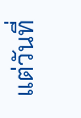แต่วันที่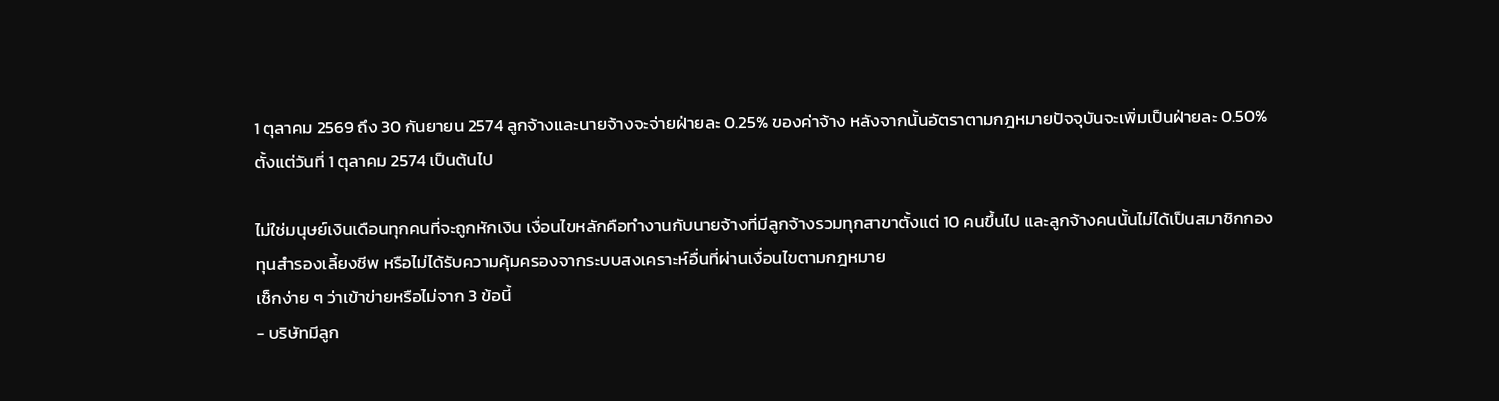1 ตุลาคม 2569 ถึง 30 กันยายน 2574 ลูกจ้างและนายจ้างจะจ่ายฝ่ายละ 0.25% ของค่าจ้าง หลังจากนั้นอัตราตามกฎหมายปัจจุบันจะเพิ่มเป็นฝ่ายละ 0.50% ตั้งแต่วันที่ 1 ตุลาคม 2574 เป็นต้นไป

ไม่ใช่มนุษย์เงินเดือนทุกคนที่จะถูกหักเงิน เงื่อนไขหลักคือทำงานกับนายจ้างที่มีลูกจ้างรวมทุกสาขาตั้งแต่ 10 คนขึ้นไป และลูกจ้างคนนั้นไม่ได้เป็นสมาชิกกองทุนสำรองเลี้ยงชีพ หรือไม่ได้รับความคุ้มครองจากระบบสงเคราะห์อื่นที่ผ่านเงื่อนไขตามกฎหมาย
เช็กง่าย ๆ ว่าเข้าข่ายหรือไม่จาก 3 ข้อนี้
- บริษัทมีลูก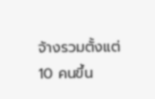จ้างรวมตั้งแต่ 10 คนขึ้น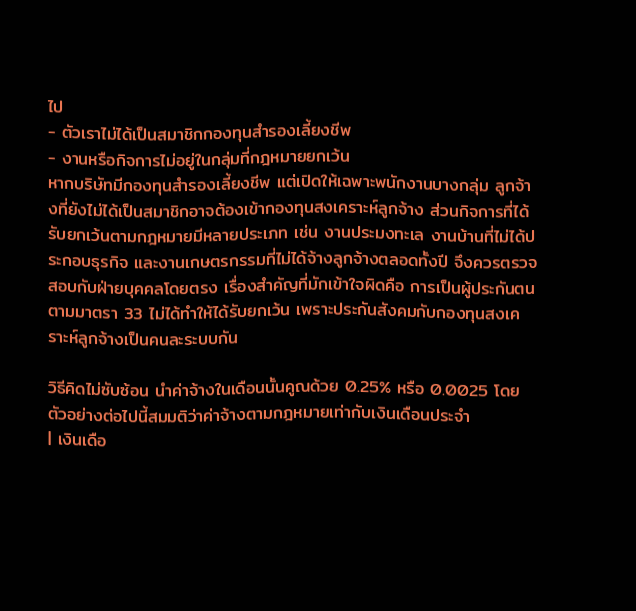ไป
- ตัวเราไม่ได้เป็นสมาชิกกองทุนสำรองเลี้ยงชีพ
- งานหรือกิจการไม่อยู่ในกลุ่มที่กฎหมายยกเว้น
หากบริษัทมีกองทุนสำรองเลี้ยงชีพ แต่เปิดให้เฉพาะพนักงานบางกลุ่ม ลูกจ้างที่ยังไม่ได้เป็นสมาชิกอาจต้องเข้ากองทุนสงเคราะห์ลูกจ้าง ส่วนกิจการที่ได้รับยกเว้นตามกฎหมายมีหลายประเภท เช่น งานประมงทะเล งานบ้านที่ไม่ได้ประกอบธุรกิจ และงานเกษตรกรรมที่ไม่ได้จ้างลูกจ้างตลอดทั้งปี จึงควรตรวจสอบกับฝ่ายบุคคลโดยตรง เรื่องสำคัญที่มักเข้าใจผิดคือ การเป็นผู้ประกันตนตามมาตรา 33 ไม่ได้ทำให้ได้รับยกเว้น เพราะประกันสังคมกับกองทุนสงเคราะห์ลูกจ้างเป็นคนละระบบกัน

วิธีคิดไม่ซับซ้อน นำค่าจ้างในเดือนนั้นคูณด้วย 0.25% หรือ 0.0025 โดยตัวอย่างต่อไปนี้สมมติว่าค่าจ้างตามกฎหมายเท่ากับเงินเดือนประจำ
| เงินเดือ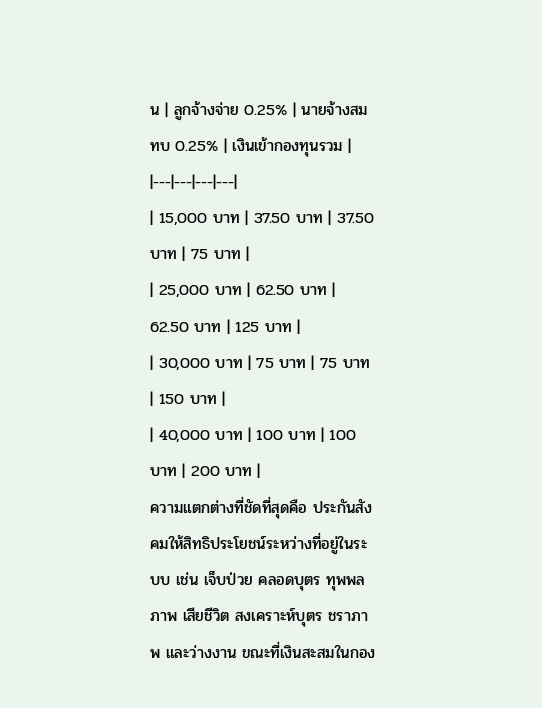น | ลูกจ้างจ่าย 0.25% | นายจ้างสมทบ 0.25% | เงินเข้ากองทุนรวม |
|---|---|---|---|
| 15,000 บาท | 37.50 บาท | 37.50 บาท | 75 บาท |
| 25,000 บาท | 62.50 บาท | 62.50 บาท | 125 บาท |
| 30,000 บาท | 75 บาท | 75 บาท | 150 บาท |
| 40,000 บาท | 100 บาท | 100 บาท | 200 บาท |
ความแตกต่างที่ชัดที่สุดคือ ประกันสังคมให้สิทธิประโยชน์ระหว่างที่อยู่ในระบบ เช่น เจ็บป่วย คลอดบุตร ทุพพลภาพ เสียชีวิต สงเคราะห์บุตร ชราภาพ และว่างงาน ขณะที่เงินสะสมในกอง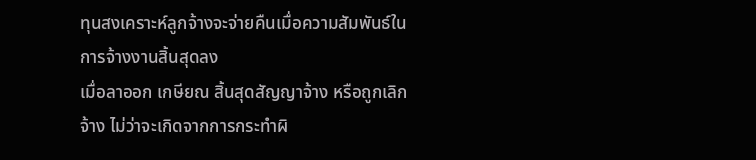ทุนสงเคราะห์ลูกจ้างจะจ่ายคืนเมื่อความสัมพันธ์ในการจ้างงานสิ้นสุดลง
เมื่อลาออก เกษียณ สิ้นสุดสัญญาจ้าง หรือถูกเลิกจ้าง ไม่ว่าจะเกิดจากการกระทำผิ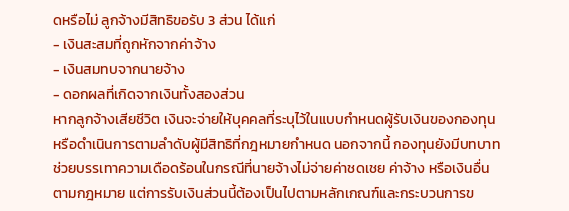ดหรือไม่ ลูกจ้างมีสิทธิขอรับ 3 ส่วน ได้แก่
- เงินสะสมที่ถูกหักจากค่าจ้าง
- เงินสมทบจากนายจ้าง
- ดอกผลที่เกิดจากเงินทั้งสองส่วน
หากลูกจ้างเสียชีวิต เงินจะจ่ายให้บุคคลที่ระบุไว้ในแบบกำหนดผู้รับเงินของกองทุน หรือดำเนินการตามลำดับผู้มีสิทธิที่กฎหมายกำหนด นอกจากนี้ กองทุนยังมีบทบาทช่วยบรรเทาความเดือดร้อนในกรณีที่นายจ้างไม่จ่ายค่าชดเชย ค่าจ้าง หรือเงินอื่นตามกฎหมาย แต่การรับเงินส่วนนี้ต้องเป็นไปตามหลักเกณฑ์และกระบวนการข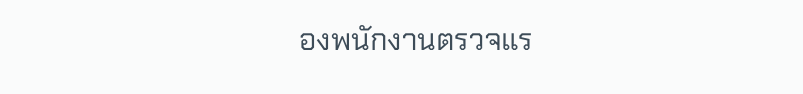องพนักงานตรวจแร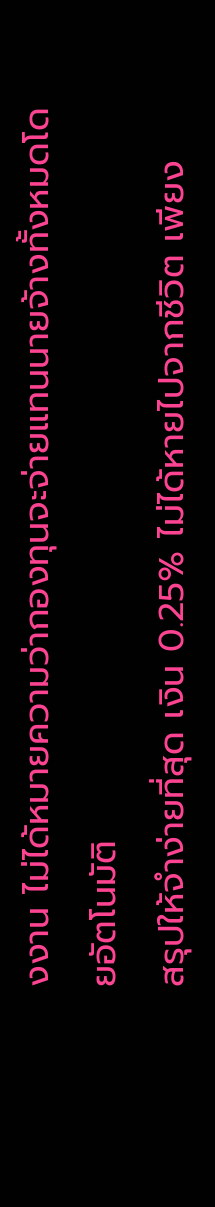งงาน ไม่ได้หมายความว่ากองทุนจะจ่ายแทนนายจ้างทั้งหมดโดยอัตโนมัติ
สรุปให้จำง่ายที่สุด เงิน 0.25% ไม่ได้หายไปจากชีวิต เพียง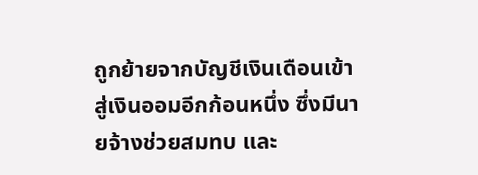ถูกย้ายจากบัญชีเงินเดือนเข้าสู่เงินออมอีกก้อนหนึ่ง ซึ่งมีนายจ้างช่วยสมทบ และ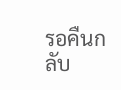รอคืนกลับ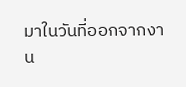มาในวันที่ออกจากงาน